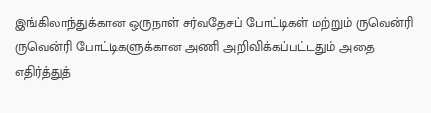இங்கிலாந்துக்கான ஒருநாள் சர்வதேசப் போட்டிகள் மற்றும் ருவென்ரி ருவென்ரி போட்டிகளுக்கான அணி அறிவிக்கப்பட்டதும் அதை எதிர்த்துத்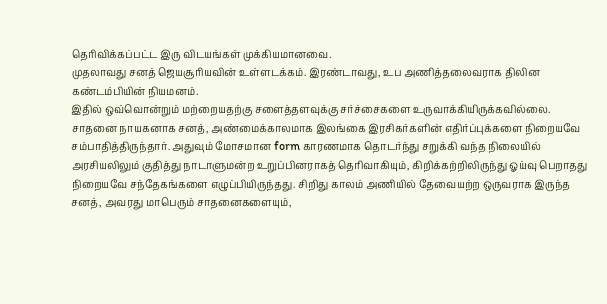தெரிவிக்கப்பட்ட இரு விடயங்கள் முக்கியமானவை.
முதலாவது சனத் ஜெயசூரியவின் உள்ளடக்கம். இரண்டாவது, உப அணித்தலைவராக திலின கண்டம்பியின் நியமனம்.
இதில் ஒவ்வொன்றும் மற்றையதற்கு சளைத்தளவுக்கு சர்ச்சைகளை உருவாக்கியிருக்கவில்லை.
சாதனை நாயகனாக சனத், அண்மைக்காலமாக இலங்கை இரசிகர்களின் எதிர்ப்புக்களை நிறையவே சம்பாதித்திருந்தார். அதுவும் மோசமான form காரணமாக தொடர்ந்து சறுக்கி வந்த நிலையில் அரசியலிலும் குதித்து நாடாளுமன்ற உறுப்பினராகத் தெரிவாகியும், கிறிக்கற்றிலிருந்து ஓய்வு பெறாதது நிறையவே சந்தேகங்களை எழுப்பியிருந்தது. சிறிது காலம் அணியில் தேவையற்ற ஒருவராக இருந்த சனத், அவரது மாபெரும் சாதனைகளையும்,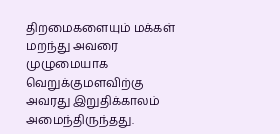திறமைகளையும் மக்கள் மறந்து அவரை முழுமையாக வெறுக்குமளவிற்கு அவரது இறுதிக்காலம் அமைந்திருந்தது.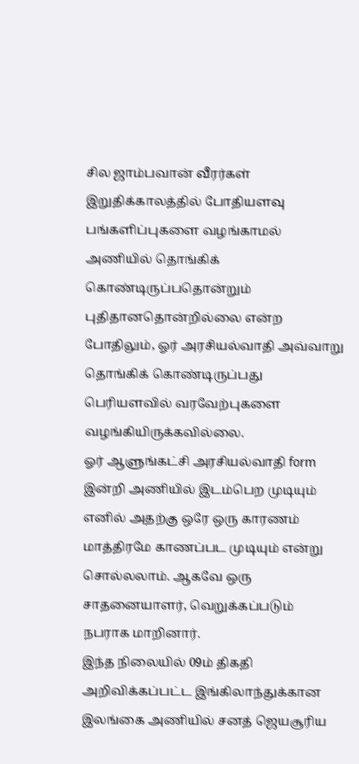சில ஜாம்பவான் வீரர்கள் இறுதிக்காலத்தில் போதியளவு பங்களிப்புகளை வழங்காமல் அணியில் தொங்கிக் கொண்டிருப்பதொன்றும் புதிதானதொன்றில்லை என்ற போதிலும், ஓர் அரசியல்வாதி அவ்வாறு தொங்கிக் கொண்டிருப்பது பெரியளவில் வரவேற்புகளை வழங்கியிருக்கவில்லை.
ஓர் ஆளுங்கட்சி அரசியல்வாதி form இன்றி அணியில் இடம்பெற முடியும் எனில் அதற்கு ஒரே ஒரு காரணம் மாத்திரமே காணப்பட முடியும் என்று சொல்லலாம். ஆகவே ஒரு சாதனையாளர், வெறுக்கப்படும் நபராக மாறினார்.
இந்த நிலையில் 09ம் திகதி அறிவிக்கப்பட்ட இங்கிலாந்துக்கான இலங்கை அணியில் சனத் ஜெயசூரிய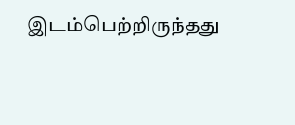இடம்பெற்றிருந்தது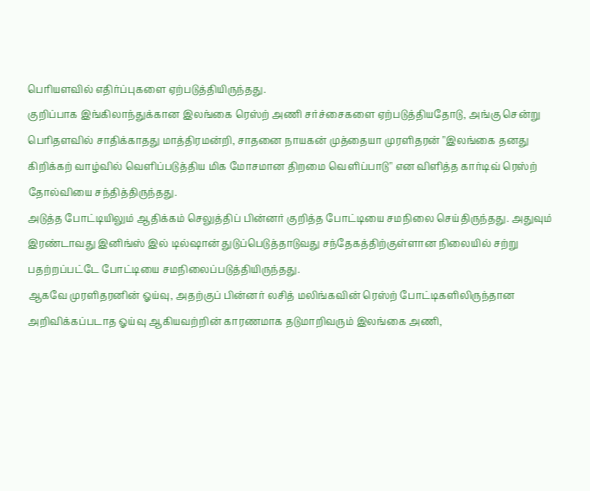பெரியளவில் எதிர்ப்புகளை ஏற்படுத்தியிருந்தது.
குறிப்பாக இங்கிலாந்துக்கான இலங்கை ரெஸ்ற் அணி சர்ச்சைகளை ஏற்படுத்தியதோடு, அங்கு சென்று பெரிதளவில் சாதிக்காதது மாத்திரமன்றி, சாதனை நாயகன் முத்தையா முரளிதரன் "இலங்கை தனது கிறிக்கற் வாழ்வில் வெளிப்படுத்திய மிக மோசமான திறமை வெளிப்பாடு" என விளித்த கார்டிவ் ரெஸ்ற் தோல்வியை சந்தித்திருந்தது.
அடுத்த போட்டியிலும் ஆதிக்கம் செலுத்திப் பின்னர் குறித்த போட்டியை சமநிலை செய்திருந்தது. அதுவும் இரண்டாவது இனிங்ஸ் இல் டில்ஷான் துடுப்பெடுத்தாடுவது சந்தேகத்திற்குள்ளான நிலையில் சற்று பதற்றப்பட்டே போட்டியை சமநிலைப்படுத்தியிருந்தது.
ஆகவே முரளிதரனின் ஓய்வு, அதற்குப் பின்னர் லசித் மலிங்கவின் ரெஸ்ற் போட்டிகளிலிருந்தான அறிவிக்கப்படாத ஓய்வு ஆகியவற்றின் காரணமாக தடுமாறிவரும் இலங்கை அணி,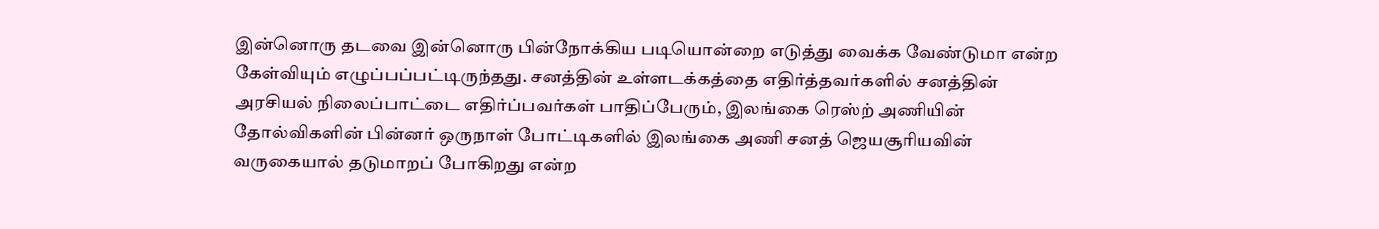இன்னொரு தடவை இன்னொரு பின்நோக்கிய படியொன்றை எடுத்து வைக்க வேண்டுமா என்ற கேள்வியும் எழுப்பப்பட்டிருந்தது. சனத்தின் உள்ளடக்கத்தை எதிர்த்தவர்களில் சனத்தின் அரசியல் நிலைப்பாட்டை எதிர்ப்பவர்கள் பாதிப்பேரும், இலங்கை ரெஸ்ற் அணியின் தோல்விகளின் பின்னர் ஒருநாள் போட்டிகளில் இலங்கை அணி சனத் ஜெயசூரியவின் வருகையால் தடுமாறப் போகிறது என்ற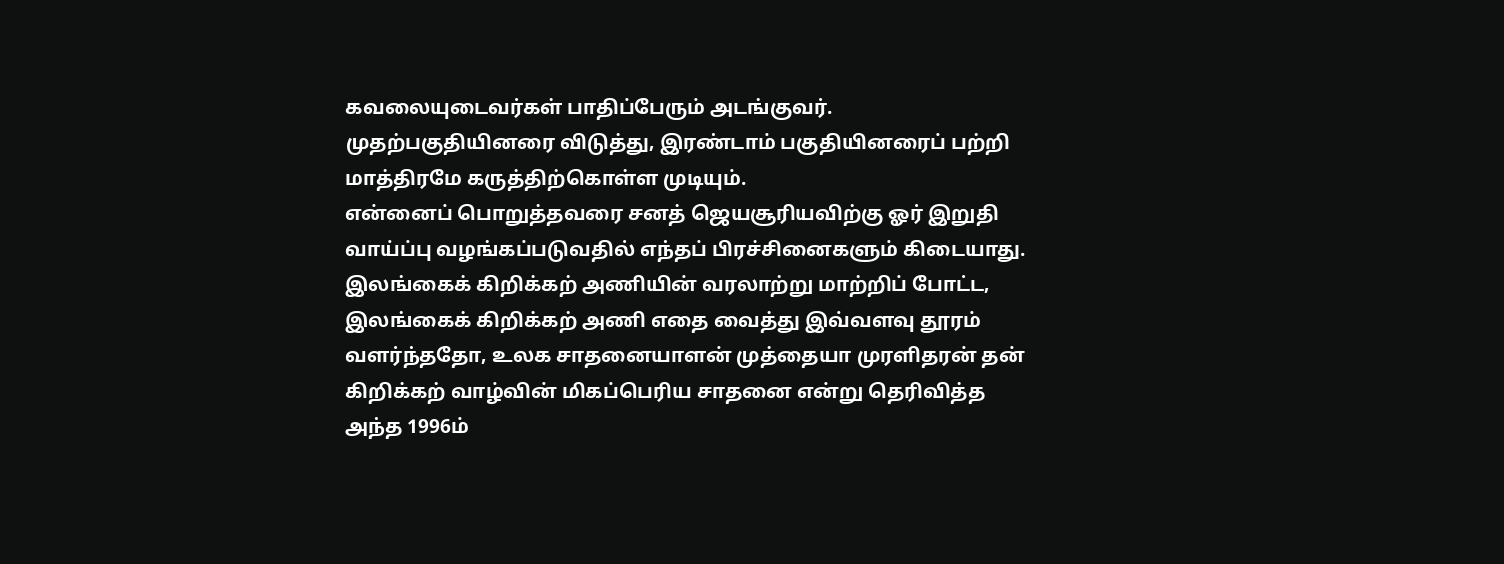கவலையுடைவர்கள் பாதிப்பேரும் அடங்குவர்.
முதற்பகுதியினரை விடுத்து, இரண்டாம் பகுதியினரைப் பற்றி மாத்திரமே கருத்திற்கொள்ள முடியும்.
என்னைப் பொறுத்தவரை சனத் ஜெயசூரியவிற்கு ஓர் இறுதி வாய்ப்பு வழங்கப்படுவதில் எந்தப் பிரச்சினைகளும் கிடையாது. இலங்கைக் கிறிக்கற் அணியின் வரலாற்று மாற்றிப் போட்ட, இலங்கைக் கிறிக்கற் அணி எதை வைத்து இவ்வளவு தூரம் வளர்ந்ததோ, உலக சாதனையாளன் முத்தையா முரளிதரன் தன் கிறிக்கற் வாழ்வின் மிகப்பெரிய சாதனை என்று தெரிவித்த அந்த 1996ம்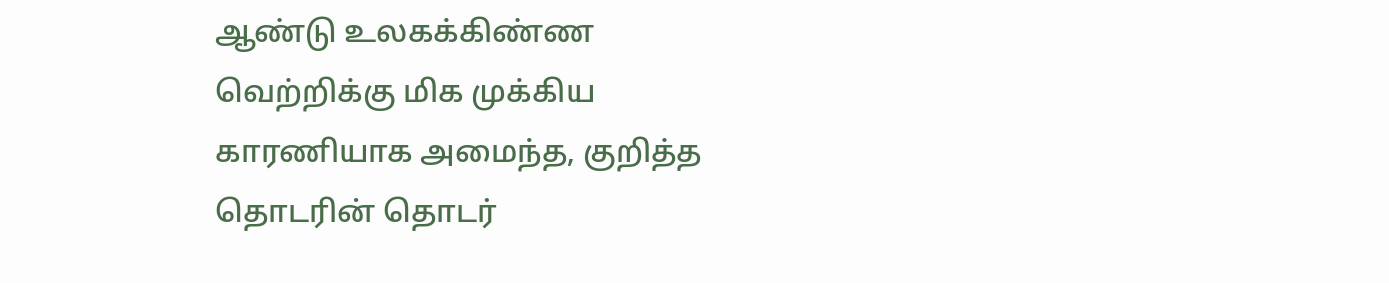ஆண்டு உலகக்கிண்ண வெற்றிக்கு மிக முக்கிய காரணியாக அமைந்த, குறித்த தொடரின் தொடர்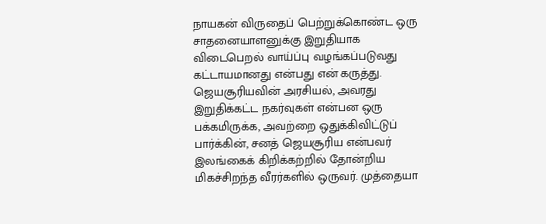நாயகன் விருதைப் பெற்றுக்கொண்ட ஒரு சாதனையாளனுக்கு இறுதியாக விடைபெறல் வாய்ப்பு வழங்கப்படுவது கட்டாயமானது என்பது என் கருத்து.
ஜெயசூரியவின் அரசியல், அவரது இறுதிக்கட்ட நகர்வுகள் என்பன ஒரு பக்கமிருக்க, அவற்றை ஒதுக்கிவிட்டுப் பார்க்கின், சனத் ஜெயசூரிய என்பவர் இலங்கைக் கிறிக்கற்றில் தோன்றிய மிகச்சிறந்த வீரர்களில் ஒருவர். முத்தையா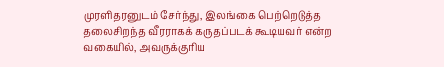முரளிதரனுடம் சேர்ந்து, இலங்கை பெற்றெடுத்த தலைசிறந்த வீரராகக் கருதப்படக் கூடியவர் என்ற வகையில், அவருக்குரிய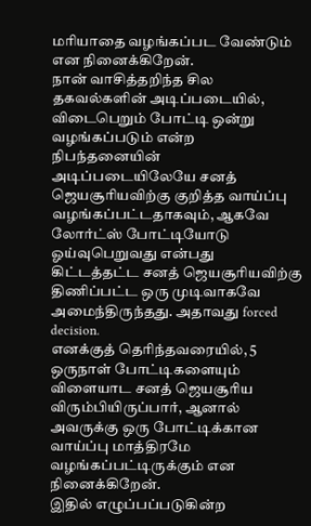மரியாதை வழங்கப்பட வேண்டும் என நினைக்கிறேன்.
நான் வாசித்தறிந்த சில தகவல்களின் அடிப்படையில், விடைபெறும் போட்டி ஒன்று வழங்கப்படும் என்ற நிபந்தனையின் அடிப்படையிலேயே சனத் ஜெயசூரியவிற்கு குறித்த வாய்ப்பு வழங்கப்பட்டதாகவும், ஆகவே லோர்ட்ஸ் போட்டியோடு ஓய்வுபெறுவது என்பது கிட்டத்தட்ட சனத் ஜெயசூரியவிற்கு திணிப்பட்ட ஒரு முடிவாகவே அமைந்திருந்தது. அதாவது forced decision.
எனக்குத் தெரிந்தவரையில், 5 ஒருநாள் போட்டிகளையும் விளையாட சனத் ஜெயசூரிய விரும்பியிருப்பார், ஆனால் அவருக்கு ஒரு போட்டிக்கான வாய்ப்பு மாத்திரமே வழங்கப்பட்டிருக்கும் என நினைக்கிறேன்.
இதில் எழுப்பப்படுகின்ற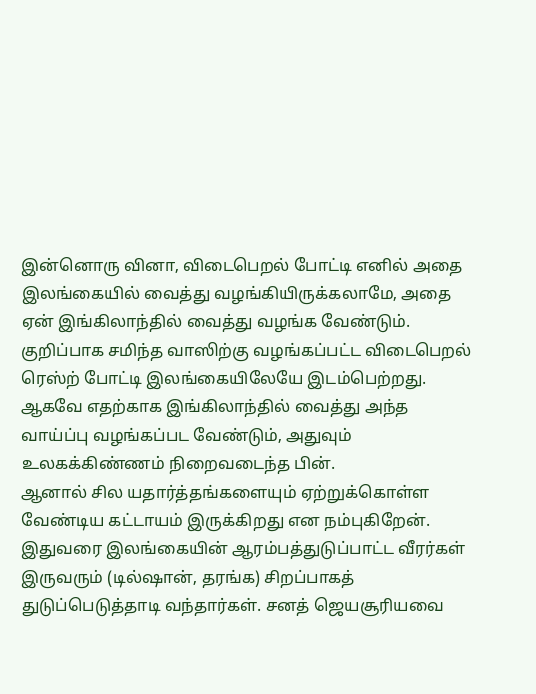இன்னொரு வினா, விடைபெறல் போட்டி எனில் அதை இலங்கையில் வைத்து வழங்கியிருக்கலாமே, அதை ஏன் இங்கிலாந்தில் வைத்து வழங்க வேண்டும்.
குறிப்பாக சமிந்த வாஸிற்கு வழங்கப்பட்ட விடைபெறல் ரெஸ்ற் போட்டி இலங்கையிலேயே இடம்பெற்றது. ஆகவே எதற்காக இங்கிலாந்தில் வைத்து அந்த வாய்ப்பு வழங்கப்பட வேண்டும், அதுவும் உலகக்கிண்ணம் நிறைவடைந்த பின்.
ஆனால் சில யதார்த்தங்களையும் ஏற்றுக்கொள்ள வேண்டிய கட்டாயம் இருக்கிறது என நம்புகிறேன். இதுவரை இலங்கையின் ஆரம்பத்துடுப்பாட்ட வீரர்கள் இருவரும் (டில்ஷான், தரங்க) சிறப்பாகத் துடுப்பெடுத்தாடி வந்தார்கள். சனத் ஜெயசூரியவை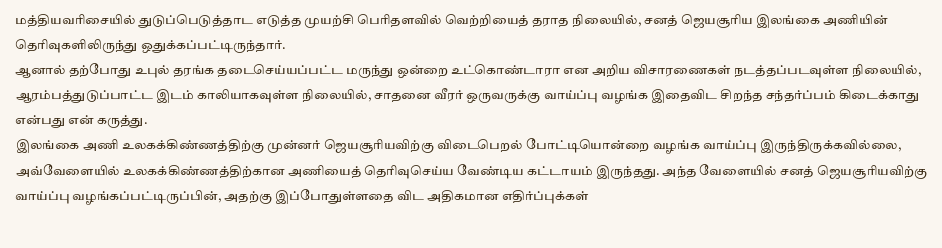மத்தியவரிசையில் துடுப்பெடுத்தாட எடுத்த முயற்சி பெரிதளவில் வெற்றியைத் தராத நிலையில், சனத் ஜெயசூரிய இலங்கை அணியின் தெரிவுகளிலிருந்து ஒதுக்கப்பட்டிருந்தார்.
ஆனால் தற்போது உபுல் தரங்க தடைசெய்யப்பட்ட மருந்து ஒன்றை உட்கொண்டாரா என அறிய விசாரணைகள் நடத்தப்படவுள்ள நிலையில், ஆரம்பத்துடுப்பாட்ட இடம் காலியாகவுள்ள நிலையில், சாதனை வீரர் ஒருவருக்கு வாய்ப்பு வழங்க இதைவிட சிறந்த சந்தர்ப்பம் கிடைக்காது என்பது என் கருத்து.
இலங்கை அணி உலகக்கிண்ணத்திற்கு முன்னர் ஜெயசூரியவிற்கு விடைபெறல் போட்டியொன்றை வழங்க வாய்ப்பு இருந்திருக்கவில்லை, அவ்வேளையில் உலகக்கிண்ணத்திற்கான அணியைத் தெரிவுசெய்ய வேண்டிய கட்டாயம் இருந்தது. அந்த வேளையில் சனத் ஜெயசூரியவிற்கு வாய்ப்பு வழங்கப்பட்டிருப்பின், அதற்கு இப்போதுள்ளதை விட அதிகமான எதிர்ப்புக்கள்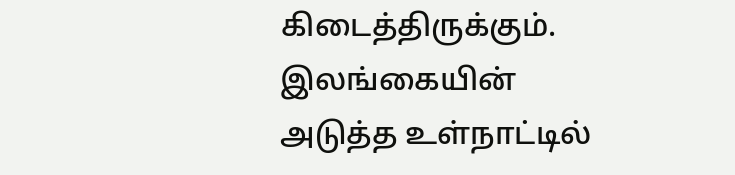கிடைத்திருக்கும்.
இலங்கையின் அடுத்த உள்நாட்டில்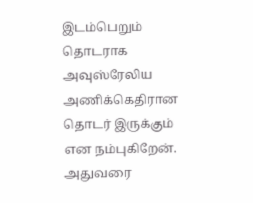இடம்பெறும் தொடராக அவுஸ்ரேலிய அணிக்கெதிரான தொடர் இருக்கும் என நம்புகிறேன். அதுவரை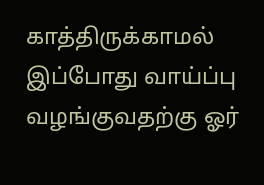காத்திருக்காமல் இப்போது வாய்ப்பு வழங்குவதற்கு ஓர்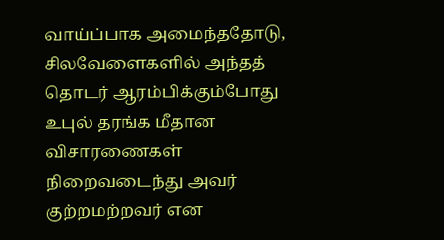வாய்ப்பாக அமைந்ததோடு, சிலவேளைகளில் அந்தத் தொடர் ஆரம்பிக்கும்போது உபுல் தரங்க மீதான விசாரணைகள் நிறைவடைந்து அவர் குற்றமற்றவர் என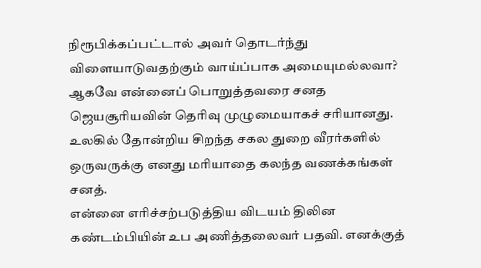நிரூபிக்கப்பட்டால் அவர் தொடர்ந்து விளையாடுவதற்கும் வாய்ப்பாக அமையுமல்லவா?
ஆகவே என்னைப் பொறுத்தவரை சனத ஜெயசூரியவின் தெரிவு முழுமையாகச் சரியானது.
உலகில் தோன்றிய சிறந்த சகல துறை வீரர்களில் ஒருவருக்கு எனது மரியாதை கலந்த வணக்கங்கள் சனத்.
என்னை எரிச்சற்படுத்திய விடயம் திலின கண்டம்பியின் உப அணித்தலைவர் பதவி. எனக்குத்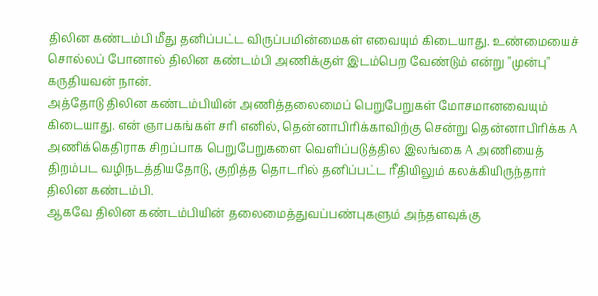திலின கண்டம்பி மீது தனிப்பட்ட விருப்பமின்மைகள் எவையும் கிடையாது. உண்மையைச் சொல்லப் போனால் திலின கண்டம்பி அணிக்குள் இடம்பெற வேண்டும் என்று "முன்பு" கருதியவன் நான்.
அத்தோடு திலின கண்டம்பியின் அணித்தலைமைப் பெறுபேறுகள் மோசமானவையும் கிடையாது. என் ஞாபகங்கள் சரி எனில், தென்னாபிரிக்காவிற்கு சென்று தென்னாபிரிக்க A அணிக்கெதிராக சிறப்பாக பெறுபேறுகளை வெளிப்படுத்தில இலங்கை A அணியைத் திறம்பட வழிநடத்தியதோடு, குறித்த தொடரில் தனிப்பட்ட ரீதியிலும் கலக்கியிருந்தார் திலின கண்டம்பி.
ஆகவே திலின கண்டம்பியின் தலைமைத்துவப்பண்புகளும் அந்தளவுக்கு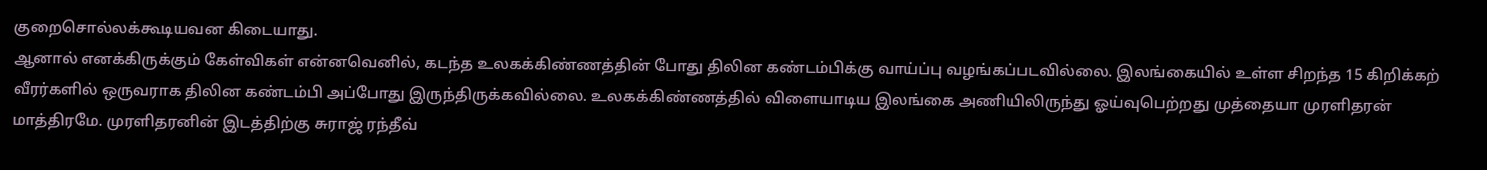குறைசொல்லக்கூடியவன கிடையாது.
ஆனால் எனக்கிருக்கும் கேள்விகள் என்னவெனில், கடந்த உலகக்கிண்ணத்தின் போது திலின கண்டம்பிக்கு வாய்ப்பு வழங்கப்படவில்லை. இலங்கையில் உள்ள சிறந்த 15 கிறிக்கற் வீரர்களில் ஒருவராக திலின கண்டம்பி அப்போது இருந்திருக்கவில்லை. உலகக்கிண்ணத்தில் விளையாடிய இலங்கை அணியிலிருந்து ஓய்வுபெற்றது முத்தையா முரளிதரன் மாத்திரமே. முரளிதரனின் இடத்திற்கு சுராஜ் ரந்தீவ்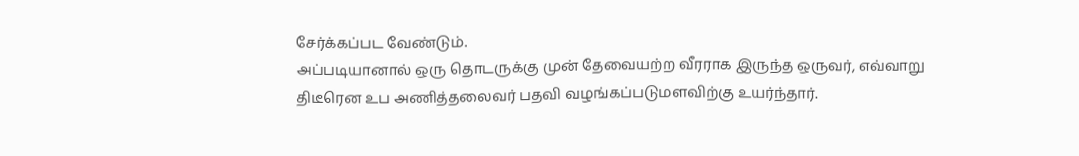சேர்க்கப்பட வேண்டும்.
அப்படியானால் ஒரு தொடருக்கு முன் தேவையற்ற வீரராக இருந்த ஒருவர், எவ்வாறு திடீரென உப அணித்தலைவர் பதவி வழங்கப்படுமளவிற்கு உயர்ந்தார்.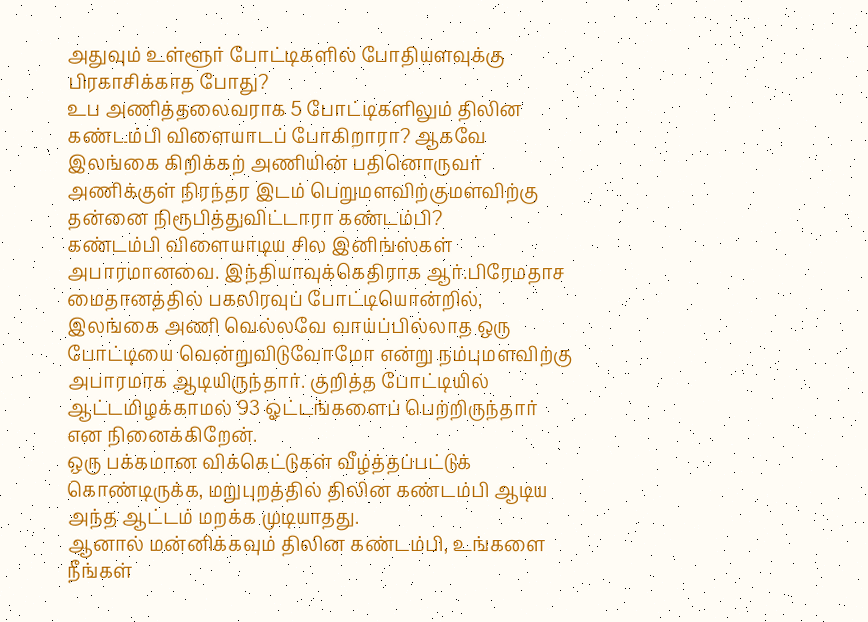அதுவும் உள்ளூர் போட்டிகளில் போதியளவுக்கு பிரகாசிக்காத போது?
உப அணித்தலைவராக 5 போட்டிகளிலும் திலின கண்டம்பி விளையாடப் போகிறாரா? ஆகவே இலங்கை கிறிக்கற் அணியின் பதினொருவர் அணிக்குள் நிரந்தர இடம் பெறுமளவிற்குமளவிற்கு தன்னை நிரூபித்துவிட்டாரா கண்டம்பி?
கண்டம்பி விளையாடிய சில இனிங்ஸ்கள் அபாரமானவை. இந்தியாவுக்கெதிராக ஆர்.பிரேமதாச மைதானத்தில் பகலிரவுப் போட்டியொன்றில், இலங்கை அணி வெல்லவே வாய்ப்பில்லாத ஒரு போட்டியை வென்றுவிடுவோமோ என்று நம்புமளவிற்கு அபாரமாக ஆடியிருந்தார். குறித்த போட்டியில் ஆட்டமிழக்காமல் 93 ஓட்டங்களைப் பெற்றிருந்தார் என நினைக்கிறேன்.
ஒரு பக்கமான விக்கெட்டுகள் வீழ்த்தப்பட்டுக் கொண்டிருக்க, மறுபுறத்தில் திலின கண்டம்பி ஆடிய அந்த ஆட்டம் மறக்க முடியாதது.
ஆனால் மன்னிக்கவும் திலின கண்டம்பி, உங்களை நீங்கள்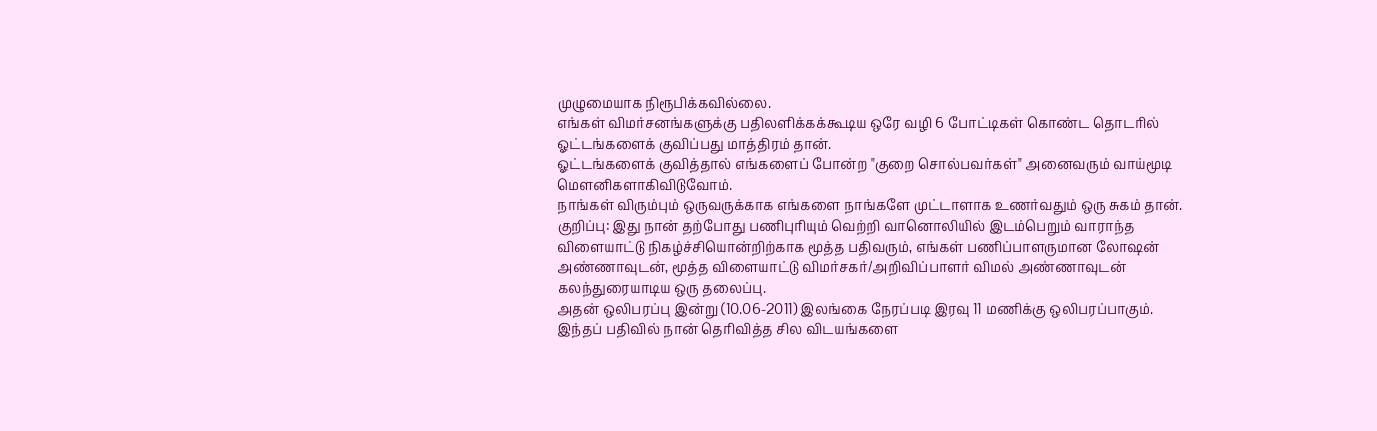முழுமையாக நிரூபிக்கவில்லை.
எங்கள் விமர்சனங்களுக்கு பதிலளிக்கக்கூடிய ஒரே வழி 6 போட்டிகள் கொண்ட தொடரில் ஓட்டங்களைக் குவிப்பது மாத்திரம் தான்.
ஓட்டங்களைக் குவித்தால் எங்களைப் போன்ற "குறை சொல்பவர்கள்" அனைவரும் வாய்மூடி மௌனிகளாகிவிடுவோம்.
நாங்கள் விரும்பும் ஒருவருக்காக எங்களை நாங்களே முட்டாளாக உணர்வதும் ஒரு சுகம் தான்.
குறிப்பு: இது நான் தற்போது பணிபுரியும் வெற்றி வானொலியில் இடம்பெறும் வாராந்த விளையாட்டு நிகழ்ச்சியொன்றிற்காக மூத்த பதிவரும், எங்கள் பணிப்பாளருமான லோஷன் அண்ணாவுடன், மூத்த விளையாட்டு விமர்சகர்/அறிவிப்பாளர் விமல் அண்ணாவுடன் கலந்துரையாடிய ஒரு தலைப்பு.
அதன் ஒலிபரப்பு இன்று (10.06-2011) இலங்கை நேரப்படி இரவு 11 மணிக்கு ஒலிபரப்பாகும்.
இந்தப் பதிவில் நான் தெரிவித்த சில விடயங்களை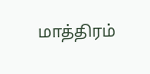மாத்திரம்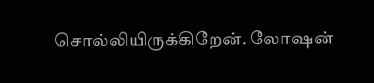சொல்லியிருக்கிறேன். லோஷன்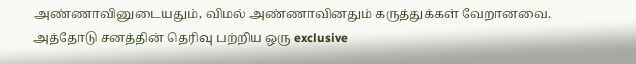அண்ணாவினுடையதும், விமல் அண்ணாவினதும் கருத்துக்கள் வேறானவை. அத்தோடு சனத்தின் தெரிவு பற்றிய ஒரு exclusive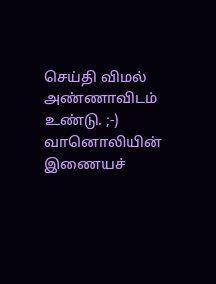செய்தி விமல் அண்ணாவிடம் உண்டு. ;-)
வானொலியின் இணையச்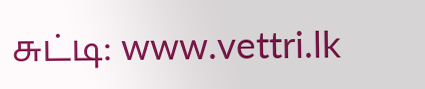சுட்டி: www.vettri.lk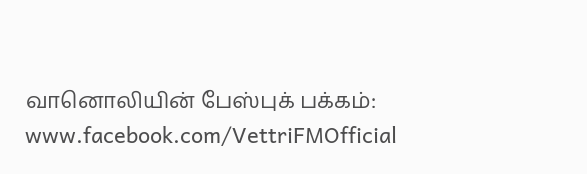வானொலியின் பேஸ்புக் பக்கம்: www.facebook.com/VettriFMOfficial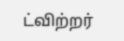ட்விற்றர்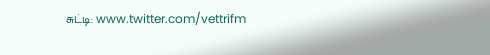சுட்டி: www.twitter.com/vettrifm